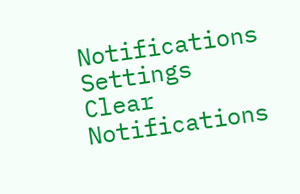Notifications
Settings
Clear Notifications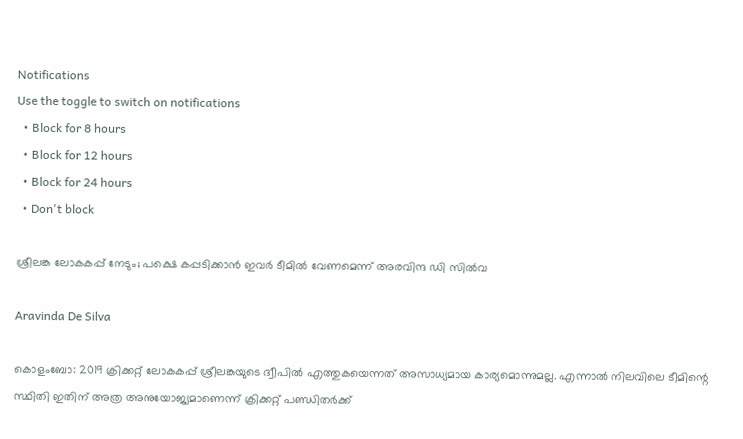Notifications
Use the toggle to switch on notifications
  • Block for 8 hours
  • Block for 12 hours
  • Block for 24 hours
  • Don't block

ശ്രീലങ്ക ലോകകപ്പ് നേടും; പക്ഷെ കപ്പടിക്കാന്‍ ഇവര്‍ ടീമില്‍ വേണമെന്ന് അരവിന്ദ ഡി സില്‍വ

Aravinda De Silva

കൊളംബോ: 2019 ക്രിക്കറ്റ് ലോകകപ്പ് ശ്രീലങ്കയുടെ ദ്വീപില്‍ എത്തുകയെന്നത് അസാധ്യമായ കാര്യമൊന്നുമല്ല. എന്നാല്‍ നിലവിലെ ടീമിന്റെ സ്ഥിതി ഇതിന് അത്ര അനുയോജ്യമാണെന്ന് ക്രിക്കറ്റ് പണ്ഡിതര്‍ക്ക്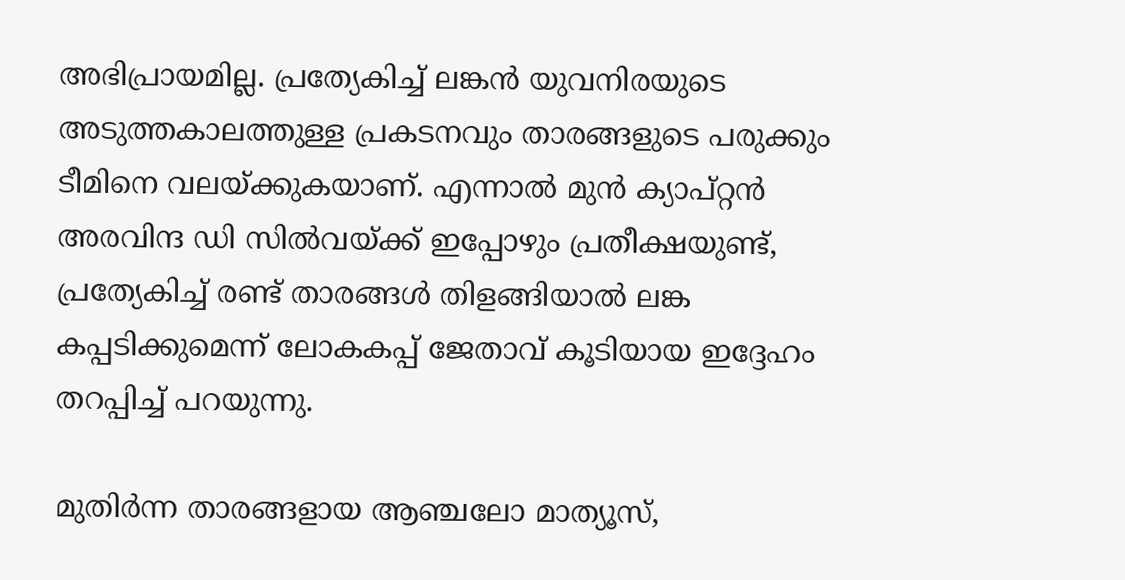അഭിപ്രായമില്ല. പ്രത്യേകിച്ച് ലങ്കന്‍ യുവനിരയുടെ അടുത്തകാലത്തുള്ള പ്രകടനവും താരങ്ങളുടെ പരുക്കും ടീമിനെ വലയ്ക്കുകയാണ്. എന്നാല്‍ മുന്‍ ക്യാപ്റ്റന്‍ അരവിന്ദ ഡി സില്‍വയ്ക്ക് ഇപ്പോഴും പ്രതീക്ഷയുണ്ട്, പ്രത്യേകിച്ച് രണ്ട് താരങ്ങള്‍ തിളങ്ങിയാല്‍ ലങ്ക കപ്പടിക്കുമെന്ന് ലോകകപ്പ് ജേതാവ് കൂടിയായ ഇദ്ദേഹം തറപ്പിച്ച് പറയുന്നു.

മുതിര്‍ന്ന താരങ്ങളായ ആഞ്ചലോ മാത്യൂസ്,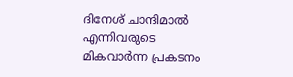ദിനേശ് ചാന്ദിമാല്‍ എന്നിവരുടെ മികവാര്‍ന്ന പ്രകടനം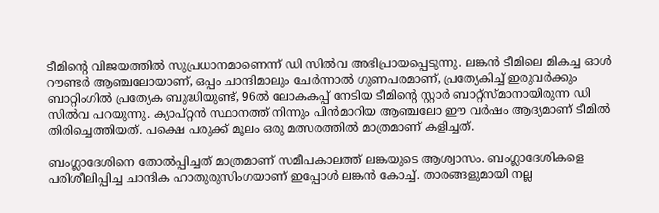ടീമിന്റെ വിജയത്തില്‍ സുപ്രധാനമാണെന്ന് ഡി സില്‍വ അഭിപ്രായപ്പെടുന്നു. ലങ്കന്‍ ടീമിലെ മികച്ച ഓള്‍ റൗണ്ടര്‍ ആഞ്ചലോയാണ്, ഒപ്പം ചാന്ദിമാലും ചേര്‍ന്നാല്‍ ഗുണപരമാണ്, പ്രത്യേകിച്ച് ഇരുവര്‍ക്കും ബാറ്റിംഗില്‍ പ്രത്യേക ബുദ്ധിയുണ്ട്, 96ല്‍ ലോകകപ്പ് നേടിയ ടീമിന്റെ സ്റ്റാര്‍ ബാറ്റ്‌സ്മാനായിരുന്ന ഡി സില്‍വ പറയുന്നു. ക്യാപ്റ്റന്‍ സ്ഥാനത്ത് നിന്നും പിന്‍മാറിയ ആഞ്ചലോ ഈ വര്‍ഷം ആദ്യമാണ് ടീമില്‍ തിരിച്ചെത്തിയത്. പക്ഷെ പരുക്ക് മൂലം ഒരു മത്സരത്തില്‍ മാത്രമാണ് കളിച്ചത്.

ബംഗ്ലാദേശിനെ തോല്‍പ്പിച്ചത് മാത്രമാണ് സമീപകാലത്ത് ലങ്കയുടെ ആശ്വാസം. ബംഗ്ലാദേശികളെ പരിശീലിപ്പിച്ച ചാന്ദിക ഹാതുരുസിംഗയാണ് ഇപ്പോള്‍ ലങ്കന്‍ കോച്ച്. താരങ്ങളുമായി നല്ല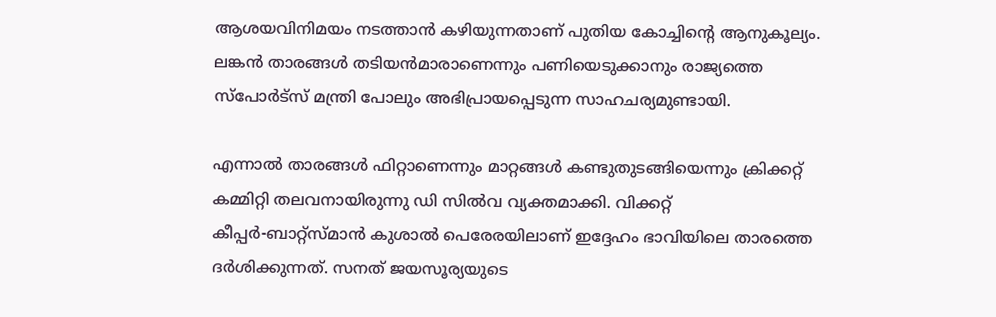ആശയവിനിമയം നടത്താന്‍ കഴിയുന്നതാണ് പുതിയ കോച്ചിന്റെ ആനുകൂല്യം. ലങ്കന്‍ താരങ്ങള്‍ തടിയന്‍മാരാണെന്നും പണിയെടുക്കാനും രാജ്യത്തെ സ്‌പോര്‍ട്‌സ് മന്ത്രി പോലും അഭിപ്രായപ്പെടുന്ന സാഹചര്യമുണ്ടായി.

എന്നാല്‍ താരങ്ങള്‍ ഫിറ്റാണെന്നും മാറ്റങ്ങള്‍ കണ്ടുതുടങ്ങിയെന്നും ക്രിക്കറ്റ് കമ്മിറ്റി തലവനായിരുന്നു ഡി സില്‍വ വ്യക്തമാക്കി. വിക്കറ്റ് കീപ്പര്‍-ബാറ്റ്‌സ്മാന്‍ കുശാല്‍ പെരേരയിലാണ് ഇദ്ദേഹം ഭാവിയിലെ താരത്തെ ദര്‍ശിക്കുന്നത്. സനത് ജയസൂര്യയുടെ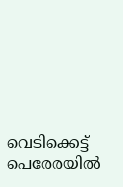വെടിക്കെട്ട് പെരേരയില്‍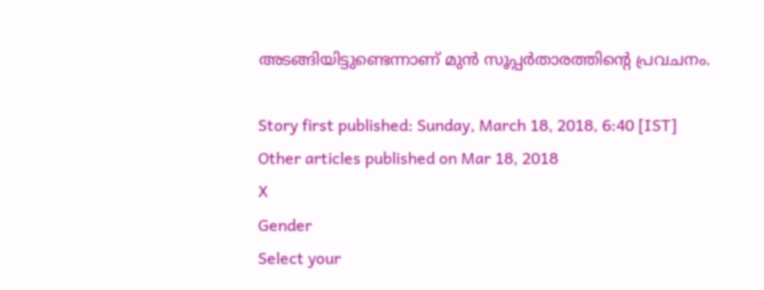അടങ്ങിയിട്ടുണ്ടെന്നാണ് മുന്‍ സൂപ്പര്‍താരത്തിന്റെ പ്രവചനം.

Story first published: Sunday, March 18, 2018, 6:40 [IST]
Other articles published on Mar 18, 2018
X
Gender
Select your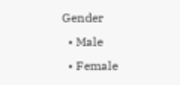Gender
  • Male
  • Female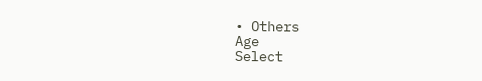• Others
Age
Select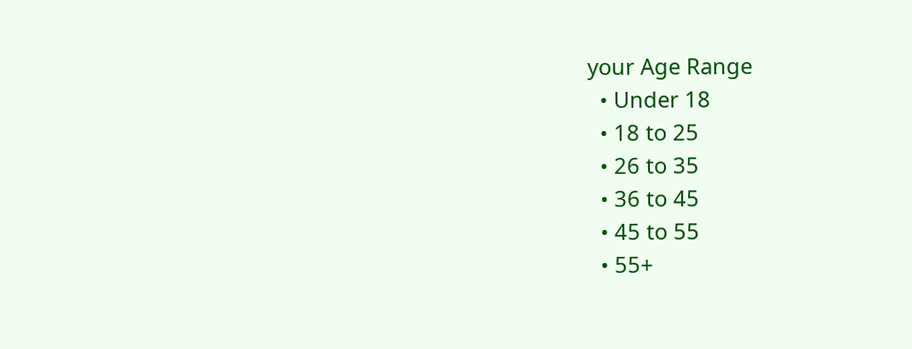your Age Range
  • Under 18
  • 18 to 25
  • 26 to 35
  • 36 to 45
  • 45 to 55
  • 55+